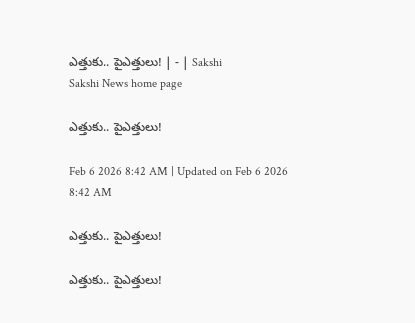ఎత్తుకు.. పైఎత్తులు! | - | Sakshi
Sakshi News home page

ఎత్తుకు.. పైఎత్తులు!

Feb 6 2026 8:42 AM | Updated on Feb 6 2026 8:42 AM

ఎత్తుకు.. పైఎత్తులు!

ఎత్తుకు.. పైఎత్తులు!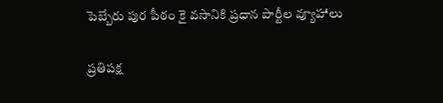పెబ్బేరు పుర పీఠం కై వసానికి ప్రధాన పార్టీల వ్యూహాలు

ప్రతిపక్ష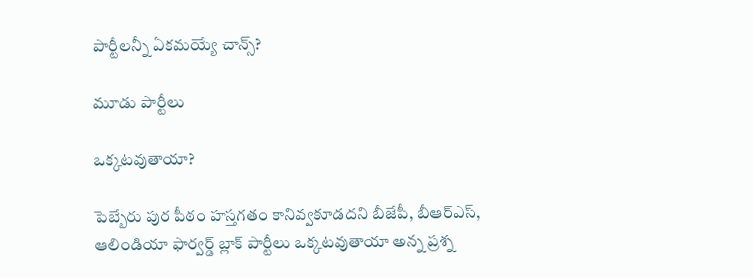పార్టీలన్నీ ఏకమయ్యే చాన్స్‌?

మూడు పార్టీలు

ఒక్కటవుతాయా?

పెబ్బేరు పుర పీఠం హస్తగతం కానివ్వకూడదని బీజేపీ, బీఆర్‌ఎస్‌, ఆలిండియా ఫార్వర్డ్‌ బ్లాక్‌ పార్టీలు ఒక్కటవుతాయా అన్న ప్రశ్న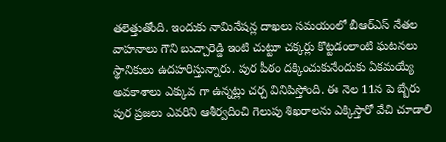తలెత్తుతోంది. ఇందుకు నామినేషన్ల దాఖలు సమయంలో బీఆర్‌ఎస్‌ నేతల వాహనాలు గౌని బుచ్చారెడ్డి ఇంటి చుట్టూ చక్కర్లు కొట్టడంలాంటి ఘటనలు స్థానికులు ఉదహరిస్తున్నారు. పుర పీఠం దక్కించుకునేందుకు ఏకమయ్యే అవకాశాలు ఎక్కువ గా ఉన్నట్లు చర్చ వినిపిస్తోంది. ఈ నెల 11న పె బ్బేరు పుర ప్రజలు ఎవరిని ఆశీర్వదించి గెలుపు శిఖరాలను ఎక్కిస్తారో వేచి చూడాలి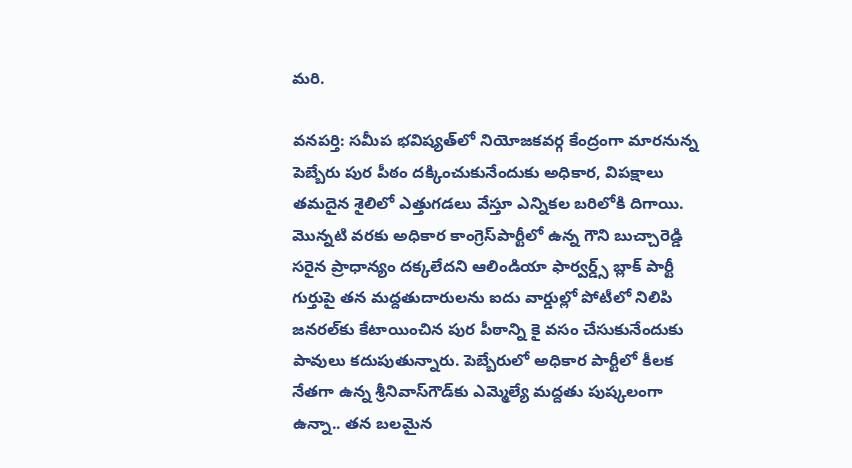మరి.

వనపర్తి: సమీప భవిష్యత్‌లో నియోజకవర్గ కేంద్రంగా మారనున్న పెబ్బేరు పుర పీఠం దక్కించుకునేందుకు అధికార, విపక్షాలు తమదైన శైలిలో ఎత్తుగడలు వేస్తూ ఎన్నికల బరిలోకి దిగాయి. మొన్నటి వరకు అధికార కాంగ్రెస్‌పార్టీలో ఉన్న గౌని బుచ్చారెడ్డి సరైన ప్రాధాన్యం దక్కలేదని ఆలిండియా ఫార్వర్డ్స్‌ బ్లాక్‌ పార్టీ గుర్తుపై తన మద్దతుదారులను ఐదు వార్డుల్లో పోటీలో నిలిపి జనరల్‌కు కేటాయించిన పుర పీఠాన్ని కై వసం చేసుకునేందుకు పావులు కదుపుతున్నారు. పెబ్బేరులో అధికార పార్టీలో కీలక నేతగా ఉన్న శ్రీనివాస్‌గౌడ్‌కు ఎమ్మెల్యే మద్దతు పుష్కలంగా ఉన్నా.. తన బలమైన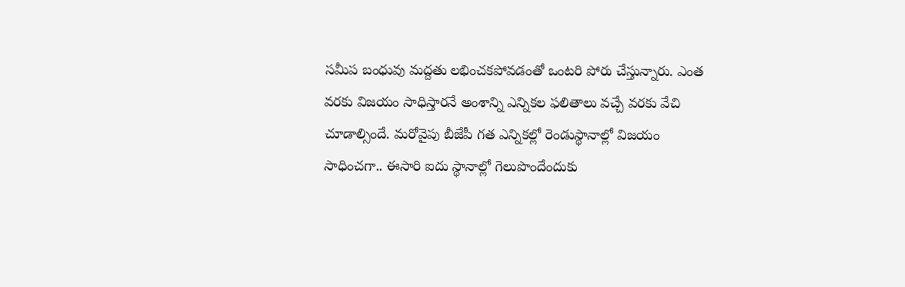సమీప బంధువు మద్దతు లభించకపోవడంతో ఒంటరి పోరు చేస్తున్నారు. ఎంత వరకు విజయం సాధిస్తారనే అంశాన్ని ఎన్నికల ఫలితాలు వచ్చే వరకు వేచి చూడాల్సిందే. మరోవైపు బీజేపీ గత ఎన్నికల్లో రెండుస్థానాల్లో విజయం సాధించగా.. ఈసారి ఐదు స్థానాల్లో గెలుపొందేందుకు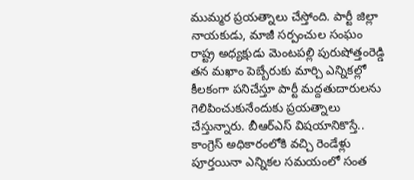ముమ్మర ప్రయత్నాలు చేస్తోంది. పార్టీ జిల్లా నాయకుడు, మాజీ సర్పంచుల సంఘం రాష్ట్ర అధ్యక్షుడు మెంటపల్లి పురుషోత్తంరెడ్డి తన మఖాం పెబ్బేరుకు మార్చి ఎన్నికల్లో కీలకంగా పనిచేస్తూ పార్టీ మద్దతుదారులను గెలిపించుకునేందుకు ప్రయత్నాలు చేస్తున్నారు. బీఆర్‌ఎస్‌ విషయానికొస్తే.. కాంగ్రెస్‌ అధికారంలోకి వచ్చి రెండేళ్లు పూర్తయినా ఎన్నికల సమయంలో సంత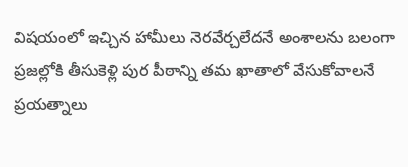విషయంలో ఇచ్చిన హామీలు నెరవేర్చలేదనే అంశాలను బలంగా ప్రజల్లోకి తీసుకెళ్లి పుర పీఠాన్ని తమ ఖాతాలో వేసుకోవాలనే ప్రయత్నాలు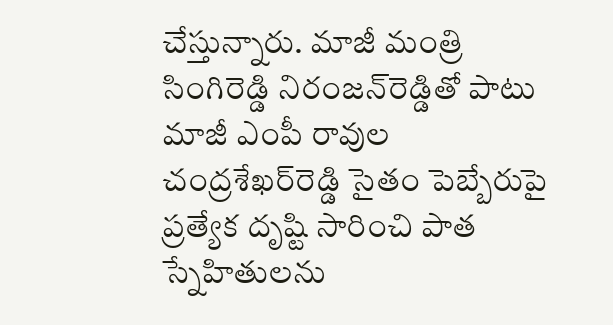చేస్తున్నారు. మాజీ మంత్రి సింగిరెడ్డి నిరంజన్‌రెడ్డితో పాటు మాజీ ఎంపీ రావుల చంద్రశేఖర్‌రెడ్డి సైతం పెబ్బేరుపై ప్రత్యేక దృష్టి సారించి పాత స్నేహితులను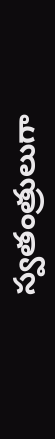స్వతంత్రులుగా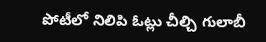పోటీలో నిలిపి ఓట్లు చీల్చి గులాబీ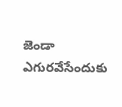జెండా ఎగురవేసేందుకు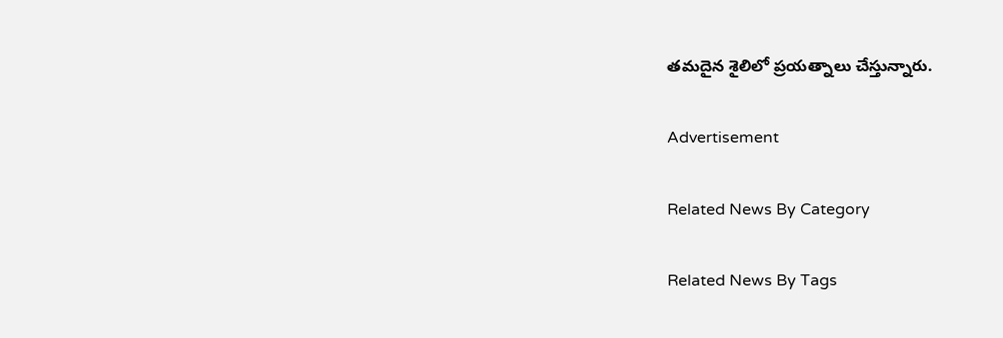తమదైన శైలిలో ప్రయత్నాలు చేస్తున్నారు.

Advertisement

Related News By Category

Related News By Tags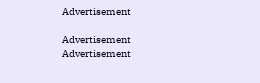Advertisement

Advertisement
Advertisement